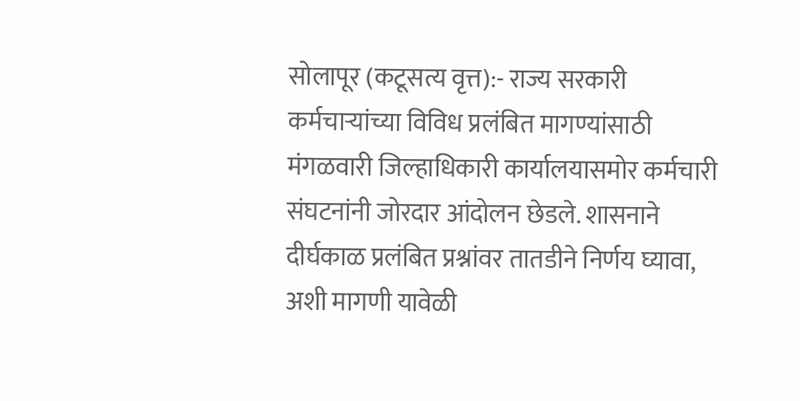सोलापूर (कटूसत्य वृत्त):- राज्य सरकारी कर्मचाऱ्यांच्या विविध प्रलंबित मागण्यांसाठी मंगळवारी जिल्हाधिकारी कार्यालयासमोर कर्मचारी संघटनांनी जोरदार आंदोलन छेडले. शासनाने दीर्घकाळ प्रलंबित प्रश्नांवर तातडीने निर्णय घ्यावा, अशी मागणी यावेळी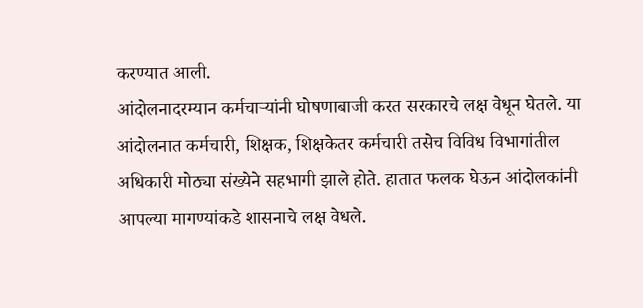करण्यात आली.
आंदोलनादरम्यान कर्मचाऱ्यांनी घोषणाबाजी करत सरकारचे लक्ष वेधून घेतले. या आंदोलनात कर्मचारी, शिक्षक, शिक्षकेतर कर्मचारी तसेच विविध विभागांतील अधिकारी मोठ्या संख्येने सहभागी झाले होते. हातात फलक घेऊन आंदोलकांनी आपल्या मागण्यांकडे शासनाचे लक्ष वेधले.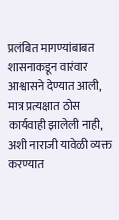प्रलंबित मागण्यांबाबत शासनाकडून वारंवार आश्वासने देण्यात आली, मात्र प्रत्यक्षात ठोस कार्यवाही झालेली नाही, अशी नाराजी यावेळी व्यक्त करण्यात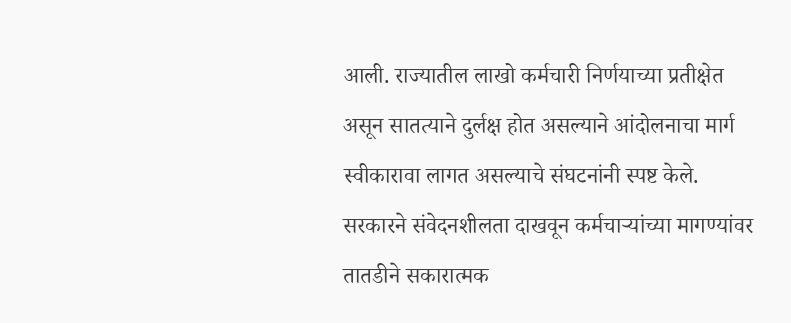आली. राज्यातील लाखो कर्मचारी निर्णयाच्या प्रतीक्षेत असून सातत्याने दुर्लक्ष होत असल्याने आंदोलनाचा मार्ग स्वीकारावा लागत असल्याचे संघटनांनी स्पष्ट केले.
सरकारने संवेदनशीलता दाखवून कर्मचाऱ्यांच्या मागण्यांवर तातडीने सकारात्मक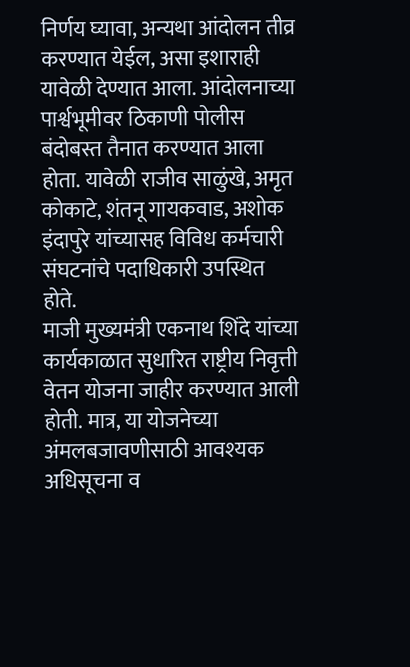निर्णय घ्यावा, अन्यथा आंदोलन तीव्र करण्यात येईल, असा इशाराही यावेळी देण्यात आला. आंदोलनाच्या पार्श्वभूमीवर ठिकाणी पोलीस बंदोबस्त तैनात करण्यात आला होता. यावेळी राजीव साळुंखे, अमृत कोकाटे, शंतनू गायकवाड, अशोक इंदापुरे यांच्यासह विविध कर्मचारी संघटनांचे पदाधिकारी उपस्थित होते.
माजी मुख्यमंत्री एकनाथ शिंदे यांच्या कार्यकाळात सुधारित राष्ट्रीय निवृत्ती वेतन योजना जाहीर करण्यात आली होती. मात्र, या योजनेच्या अंमलबजावणीसाठी आवश्यक अधिसूचना व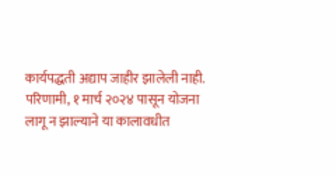कार्यपद्धती अद्याप जाहीर झालेली नाही. परिणामी, १ मार्च २०२४ पासून योजना लागू न झाल्याने या कालावधीत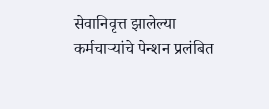सेवानिवृत्त झालेल्या कर्मचाऱ्यांचे पेन्शन प्रलंबित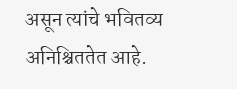असून त्यांचे भवितव्य अनिश्चिततेत आहे.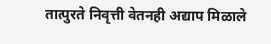तात्पुरते निवृत्ती वेतनही अद्याप मिळाले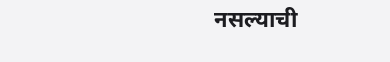नसल्याची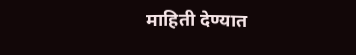माहिती देण्यात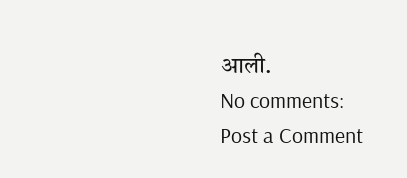आली.
No comments:
Post a Comment